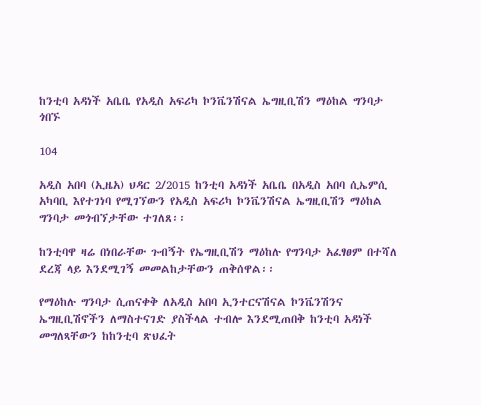ከንቲባ አዳነች አቤቤ የአዲስ አፍሪካ ኮንቬንሽናል ኤግዚቢሽን ማዕከል ግንባታ ጎበኙ

104

አዲስ አበባ (ኢዜአ) ህዳር 2/2015 ከንቲባ አዳነች አቤቤ በአዲስ አበባ ሲኤምሲ አካባቢ እየተገነባ የሚገኘውን የአዲስ አፍሪካ ኮንቬንሽናል ኤግዚቢሽን ማዕከል ግንባታ መጎብኘታቸው ተገለጸ፡፡

ከንቲባዋ ዛሬ በነበራቸው ጉብኝት የኤግዚቢሽን ማዕከሉ የግንባታ አፈፃፀም በተሻለ ደረጃ ላይ እንደሚገኝ መመልከታቸውን ጠቅሰዋል፡፡

የማዕከሉ ግንባታ ሲጠናቀቅ ለአዲስ አበባ ኢንተርናሽናል ኮንቬንሽንና ኤግዚቢሽኖችን ለማስተናገድ ያስችላል ተብሎ እንደሚጠበቅ ከንቲባ አዳነች መግለጻቸውን ከከንቲባ ጽህፈት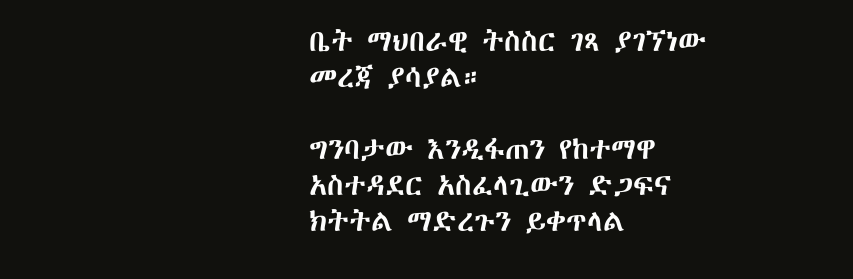ቤት ማህበራዊ ትስስር ገጻ ያገኘነው መረጃ ያሳያል።

ግንባታው እንዲፋጠን የከተማዋ አስተዳደር አስፈላጊውን ድጋፍና ክትትል ማድረጉን ይቀጥላል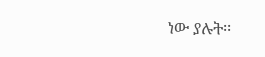ነው ያሉት፡፡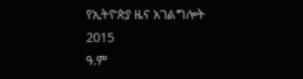የኢትዮጵያ ዜና አገልግሎት
2015
ዓ.ም